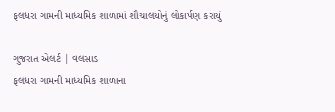ફલધરા ગામની માધ્યમિક શાળામાં શૌચાલયોનું લોકાર્પણ કરાયું

ગુજરાત એલર્ટ | વલસાડ
ફલધરા ગામની માધ્યમિક શાળાના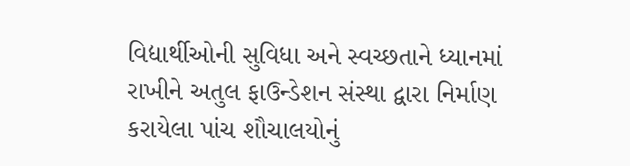વિદ્યાર્થીઓની સુવિધા અને સ્વચ્છતાને ધ્યાનમાં રાખીને અતુલ ફાઉન્ડેશન સંસ્થા દ્વારા નિર્માણ કરાયેલા પાંચ શૌચાલયોનું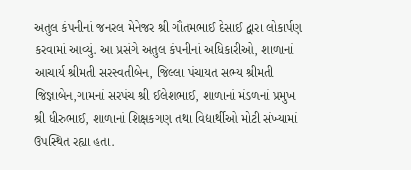અતુલ કંપનીનાં જનરલ મેનેજર શ્રી ગૌતમભાઈ દેસાઈ દ્વારા લોકાર્પણ કરવામાં આવ્યું. આ પ્રસંગે અતુલ કંપનીનાં અધિકારીઓ, શાળાનાં આચાર્ય શ્રીમતી સરસ્વતીબેન, જિલ્લા પંચાયત સભ્ય શ્રીમતી જિજ્ઞાબેન,ગામનાં સરપંચ શ્રી ઈલેશભાઈ, શાળાનાં મંડળનાં પ્રમુખ શ્રી ધીરુભાઈ, શાળાનાં શિક્ષકગણ તથા વિદ્યાર્થીઓ મોટી સંખ્યામાં ઉપસ્થિત રહ્યા હતા.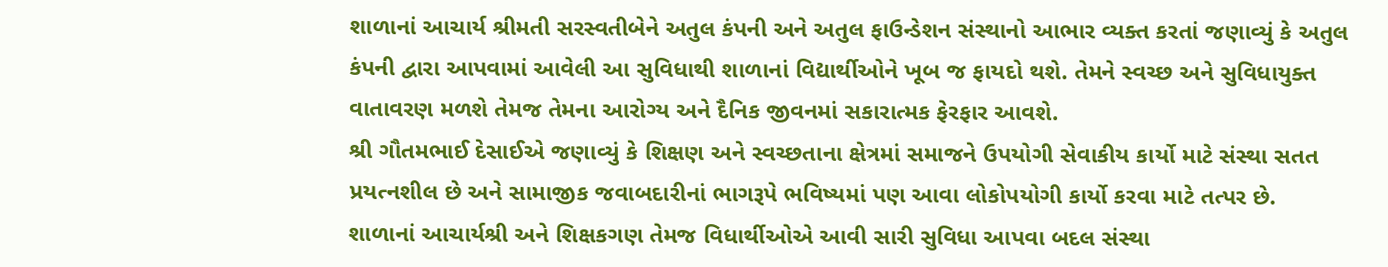શાળાનાં આચાર્ય શ્રીમતી સરસ્વતીબેને અતુલ કંપની અને અતુલ ફાઉન્ડેશન સંસ્થાનો આભાર વ્યક્ત કરતાં જણાવ્યું કે અતુલ કંપની દ્વારા આપવામાં આવેલી આ સુવિધાથી શાળાનાં વિદ્યાર્થીઓને ખૂબ જ ફાયદો થશે. તેમને સ્વચ્છ અને સુવિધાયુક્ત વાતાવરણ મળશે તેમજ તેમના આરોગ્ય અને દૈનિક જીવનમાં સકારાત્મક ફેરફાર આવશે.
શ્રી ગૌતમભાઈ દેસાઈએ જણાવ્યું કે શિક્ષણ અને સ્વચ્છતાના ક્ષેત્રમાં સમાજને ઉપયોગી સેવાકીય કાર્યો માટે સંસ્થા સતત પ્રયત્નશીલ છે અને સામાજીક જવાબદારીનાં ભાગરૂપે ભવિષ્યમાં પણ આવા લોકોપયોગી કાર્યો કરવા માટે તત્પર છે.
શાળાનાં આચાર્યશ્રી અને શિક્ષકગણ તેમજ વિધાર્થીઓએ આવી સારી સુવિધા આપવા બદલ સંસ્થા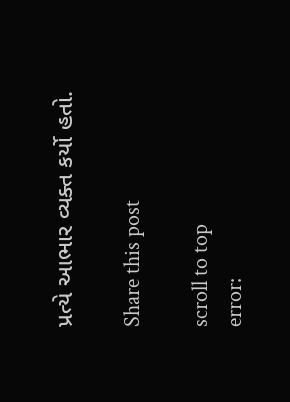પ્રત્યે આભાર વ્યક્ત કર્યો હતો.

Share this post

scroll to top
error: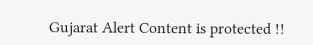Gujarat Alert Content is protected !!